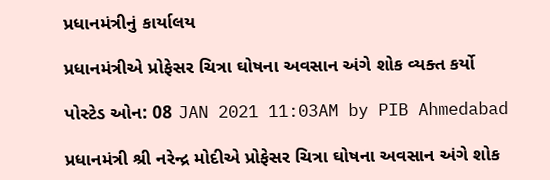પ્રધાનમંત્રીનું કાર્યાલય

પ્રધાનમંત્રીએ પ્રોફેસર ચિત્રા ઘોષના અવસાન અંગે શોક વ્યક્ત કર્યો

પોસ્ટેડ ઓન: 08 JAN 2021 11:03AM by PIB Ahmedabad

પ્રધાનમંત્રી શ્રી નરેન્દ્ર મોદીએ પ્રોફેસર ચિત્રા ઘોષના અવસાન અંગે શોક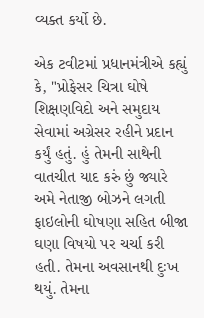વ્યક્ત કર્યો છે.

એક ટવીટમાં પ્રધાનમંત્રીએ કહ્યું કે, "પ્રોફેસર ચિત્રા ઘોષે શિક્ષણવિદો અને સમુદાય સેવામાં અગ્રેસર રહીને પ્રદાન કર્યું હતું. હું તેમની સાથેની વાતચીત યાદ કરું છું જ્યારે અમે નેતાજી બોઝને લગતી ફાઇલોની ઘોષણા સહિત બીજા ઘણા વિષયો પર ચર્ચા કરી હતી. તેમના અવસાનથી દુઃખ થયું. તેમના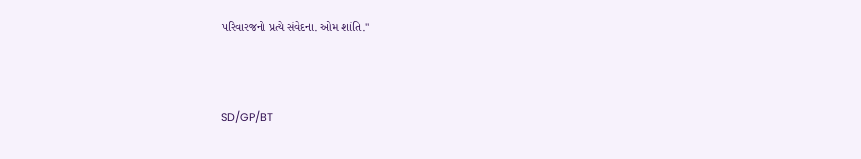પરિવારજનો પ્રત્યે સંવેદના. ઓમ શાંતિ."



SD/GP/BT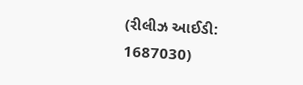(રીલીઝ આઈડી: 1687030)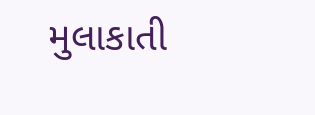મુલાકાતી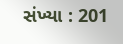સંખ્યા : 201